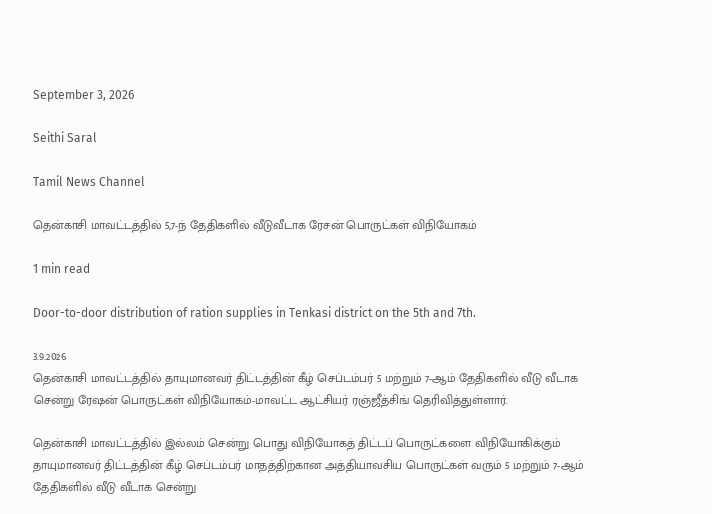September 3, 2026

Seithi Saral

Tamil News Channel

தென்காசி மாவட்டத்தில் 5,7-ந் தேதிகளில் வீடுவீடாக ரேசன் பொருட்கள் விநியோகம்

1 min read

Door-to-door distribution of ration supplies in Tenkasi district on the 5th and 7th.

3.9.2026
தென்காசி மாவட்டத்தில் தாயுமானவர் திட்டத்தின் கீழ் செப்டம்பர் 5 மற்றும் 7-ஆம் தேதிகளில் வீடு வீடாக சென்று ரேஷன் பொருட்கள் விநியோகம்-மாவட்ட ஆட்சியர் ரஞ்ஜீத்சிங் தெரிவித்துள்ளார்.

தென்காசி மாவட்டத்தில் இல்லம் சென்று பொது விநியோகத் திட்டப் பொருட்களை விநியோகிக்கும் தாயுமானவர் திட்டத்தின் கீழ் செப்டம்பர் மாதத்திற்கான அத்தியாவசிய பொருட்கள் வரும் 5 மற்றும் 7-ஆம் தேதிகளில் வீடு வீடாக சென்று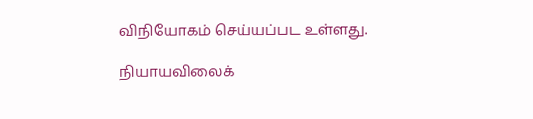விநியோகம் செய்யப்பட உள்ளது.

நியாயவிலைக்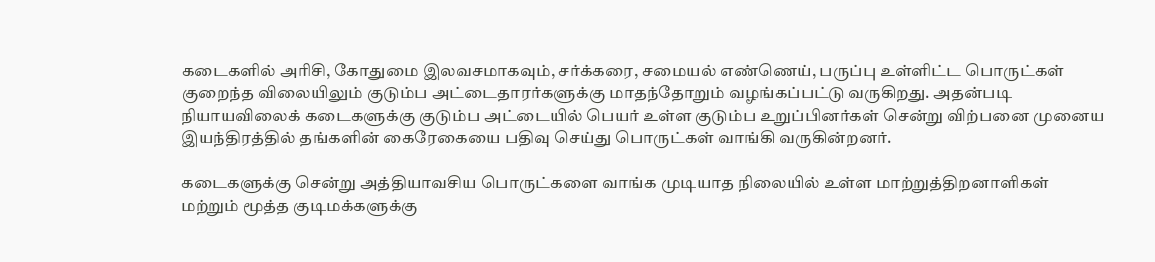கடைகளில் அரிசி, கோதுமை இலவசமாகவும், சர்க்கரை, சமையல் எண்ணெய், பருப்பு உள்ளிட்ட பொருட்கள் குறைந்த விலையிலும் குடும்ப அட்டைதாரர்களுக்கு மாதந்தோறும் வழங்கப்பட்டு வருகிறது. அதன்படி நியாயவிலைக் கடைகளுக்கு குடும்ப அட்டையில் பெயர் உள்ள குடும்ப உறுப்பினர்கள் சென்று விற்பனை முனைய இயந்திரத்தில் தங்களின் கைரேகையை பதிவு செய்து பொருட்கள் வாங்கி வருகின்றனர்.

கடைகளுக்கு சென்று அத்தியாவசிய பொருட்களை வாங்க முடியாத நிலையில் உள்ள மாற்றுத்திறனாளிகள் மற்றும் மூத்த குடிமக்களுக்கு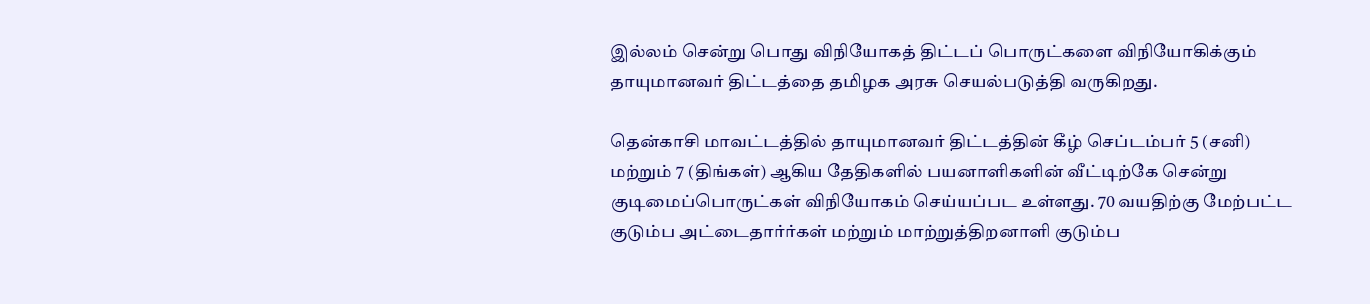இல்லம் சென்று பொது விநியோகத் திட்டப் பொருட்களை விநியோகிக்கும் தாயுமானவர் திட்டத்தை தமிழக அரசு செயல்படுத்தி வருகிறது.

தென்காசி மாவட்டத்தில் தாயுமானவர் திட்டத்தின் கீழ் செப்டம்பர் 5 (சனி) மற்றும் 7 (திங்கள்) ஆகிய தேதிகளில் பயனாளிகளின் வீட்டிற்கே சென்று குடிமைப்பொருட்கள் விநியோகம் செய்யப்பட உள்ளது. 70 வயதிற்கு மேற்பட்ட குடும்ப அட்டைதார்ர்கள் மற்றும் மாற்றுத்திறனாளி குடும்ப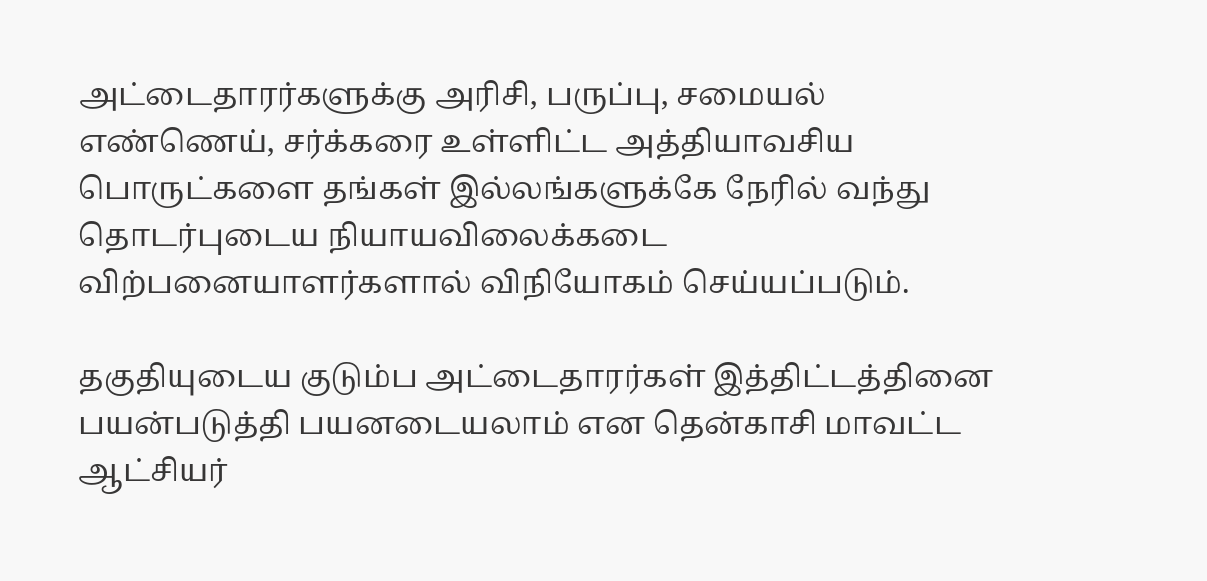அட்டைதாரர்களுக்கு அரிசி, பருப்பு, சமையல் எண்ணெய், சர்க்கரை உள்ளிட்ட அத்தியாவசிய பொருட்களை தங்கள் இல்லங்களுக்கே நேரில் வந்து தொடர்புடைய நியாயவிலைக்கடை விற்பனையாளர்களால் விநியோகம் செய்யப்படும்.

தகுதியுடைய குடும்ப அட்டைதாரர்கள் இத்திட்டத்தினை பயன்படுத்தி பயனடையலாம் என தென்காசி மாவட்ட ஆட்சியர்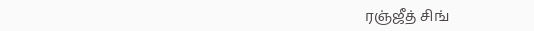ரஞ்ஜீத் சிங்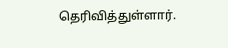தெரிவித்துள்ளார்.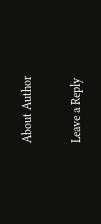About Author

Leave a Reply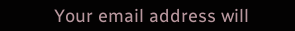Your email address will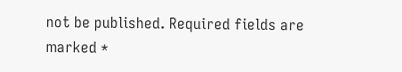not be published. Required fields are marked *